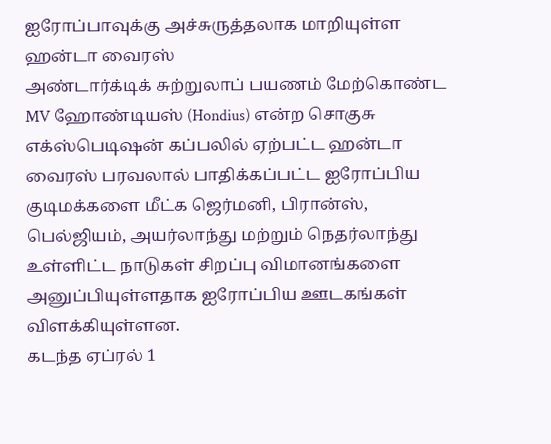ஐரோப்பாவுக்கு அச்சுருத்தலாக மாறியுள்ள ஹன்டா வைரஸ்
அண்டார்க்டிக் சுற்றுலாப் பயணம் மேற்கொண்ட MV ஹோண்டியஸ் (Hondius) என்ற சொகுசு எக்ஸ்பெடிஷன் கப்பலில் ஏற்பட்ட ஹன்டா வைரஸ் பரவலால் பாதிக்கப்பட்ட ஐரோப்பிய குடிமக்களை மீட்க ஜெர்மனி, பிரான்ஸ், பெல்ஜியம், அயர்லாந்து மற்றும் நெதர்லாந்து உள்ளிட்ட நாடுகள் சிறப்பு விமானங்களை அனுப்பியுள்ளதாக ஐரோப்பிய ஊடகங்கள் விளக்கியுள்ளன.
கடந்த ஏப்ரல் 1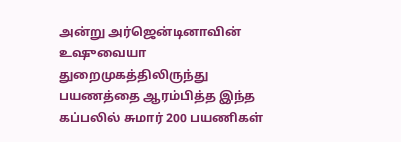அன்று அர்ஜென்டினாவின் உஷுவையா துறைமுகத்திலிருந்து பயணத்தை ஆரம்பித்த இந்த கப்பலில் சுமார் 200 பயணிகள்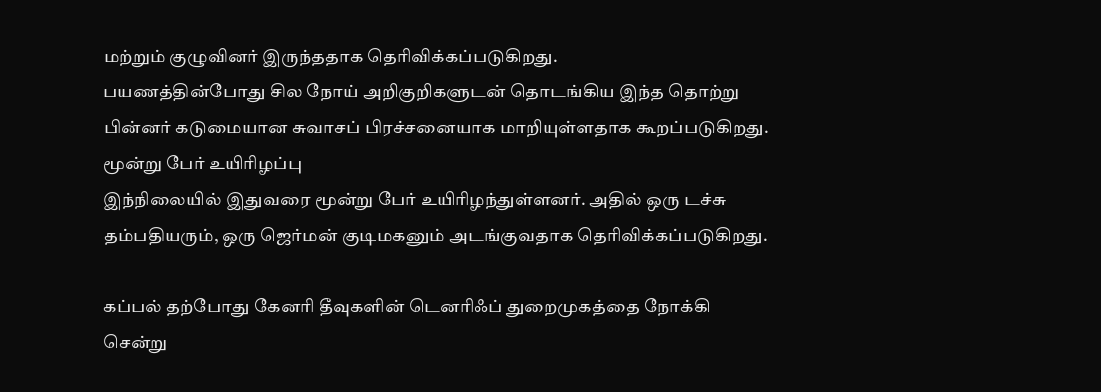மற்றும் குழுவினர் இருந்ததாக தெரிவிக்கப்படுகிறது.
பயணத்தின்போது சில நோய் அறிகுறிகளுடன் தொடங்கிய இந்த தொற்று பின்னர் கடுமையான சுவாசப் பிரச்சனையாக மாறியுள்ளதாக கூறப்படுகிறது.
மூன்று பேர் உயிரிழப்பு
இந்நிலையில் இதுவரை மூன்று பேர் உயிரிழந்துள்ளனர். அதில் ஒரு டச்சு தம்பதியரும், ஒரு ஜெர்மன் குடிமகனும் அடங்குவதாக தெரிவிக்கப்படுகிறது.

கப்பல் தற்போது கேனரி தீவுகளின் டெனரிஃப் துறைமுகத்தை நோக்கி சென்று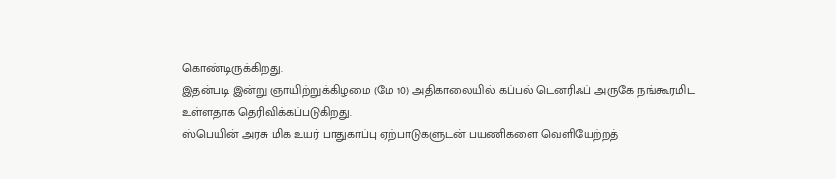கொண்டிருக்கிறது.
இதன்படி இன்று ஞாயிற்றுக்கிழமை (மே 10) அதிகாலையில் கப்பல் டெனரிஃப் அருகே நங்கூரமிட உள்ளதாக தெரிவிக்கப்படுகிறது.
ஸ்பெயின் அரசு மிக உயர் பாதுகாப்பு ஏற்பாடுகளுடன் பயணிகளை வெளியேற்றத்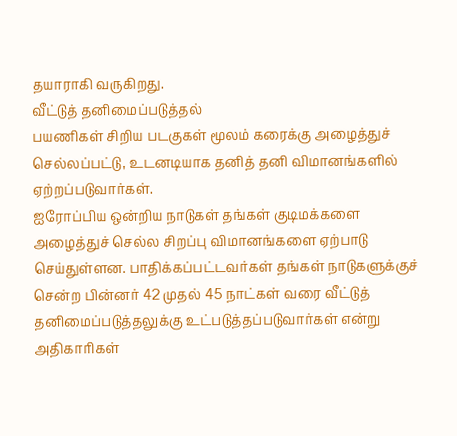தயாராகி வருகிறது.
வீட்டுத் தனிமைப்படுத்தல்
பயணிகள் சிறிய படகுகள் மூலம் கரைக்கு அழைத்துச் செல்லப்பட்டு, உடனடியாக தனித் தனி விமானங்களில் ஏற்றப்படுவார்கள்.
ஐரோப்பிய ஒன்றிய நாடுகள் தங்கள் குடிமக்களை அழைத்துச் செல்ல சிறப்பு விமானங்களை ஏற்பாடு செய்துள்ளன. பாதிக்கப்பட்டவர்கள் தங்கள் நாடுகளுக்குச் சென்ற பின்னர் 42 முதல் 45 நாட்கள் வரை வீட்டுத் தனிமைப்படுத்தலுக்கு உட்படுத்தப்படுவார்கள் என்று அதிகாரிகள்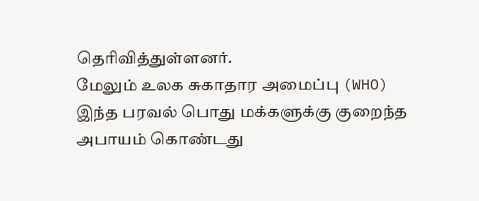தெரிவித்துள்ளனர்.
மேலும் உலக சுகாதார அமைப்பு (WHO) இந்த பரவல் பொது மக்களுக்கு குறைந்த அபாயம் கொண்டது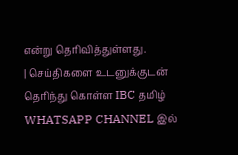என்று தெரிவித்துள்ளது.
| செய்திகளை உடனுக்குடன் தெரிந்து கொள்ள IBC தமிழ் WHATSAPP CHANNEL இல்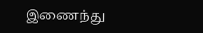இணைந்து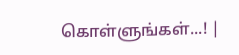கொள்ளுங்கள்...! |